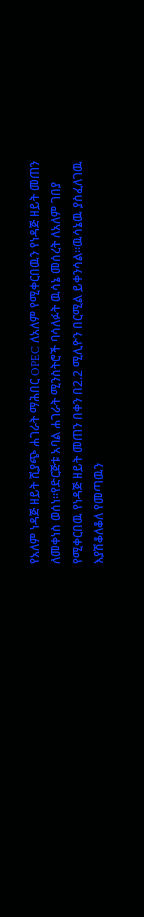የአለም ነዳጅ ዘይት ሺያጭ ሐገራት ማሕበር OPEC ለአለም የሚቀርበዉን የነዳጅ ዘይት መጠን ለመቀነስ ወሰነ።የድርጅቱ አባል ሐገራት ሚንስትሮች ባሳለፉት ዉሳኔ መሰረት ለአለም ገበያ የሚቀርበዉ የነዳጅ ዘይት መጠን በቀን በ2.2 ሚሊዮን በርሚል ይቀንሳል።ዉሳኔዉ ያስፈለገዉ እያሽቆለቆለ የመጣዉን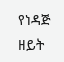የነዳጅ ዘይት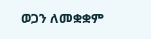ወጋን ለመቋቋም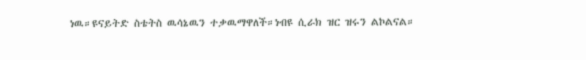ነዉ።ዩናይትድ ስቴትስ ዉሳኔዉን ተቃዉማዋለች።ነብዩ ሲራክ ዝር ዝሩን ልኮልናል።